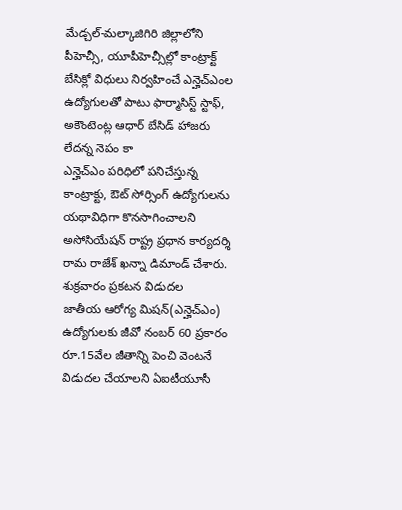మేడ్చల్-మల్కాజిగిరి జిల్లాలోని పీహెచ్సీ, యూపీహెచ్సీల్లో కాంట్రాక్ట్ బేసిక్లో విధులు నిర్వహించే ఎన్హెచ్ఎంల ఉద్యోగులతో పాటు ఫార్మాసిస్ట్ స్టాఫ్, అకౌంటెంట్ల ఆధార్ బేసిడ్ హాజరు లేదన్న నెపం కా
ఎన్హెచ్ఎం పరిధిలో పనిచేస్తున్న కాంట్రాక్టు, ఔట్ సోర్సింగ్ ఉద్యోగులను యథావిధిగా కొనసాగించాలని అసోసియేషన్ రాష్ట్ర ప్రధాన కార్యదర్శి రామ రాజేశ్ ఖన్నా డిమాండ్ చేశారు. శుక్రవారం ప్రకటన విడుదల
జాతీయ ఆరోగ్య మిషన్(ఎన్హెచ్ఎం) ఉద్యోగులకు జీవో నంబర్ 60 ప్రకారం రూ.15వేల జీతాన్ని పెంచి వెంటనే విడుదల చేయాలని ఏఐటీయూసీ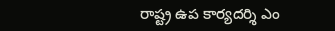రాష్ట్ర ఉప కార్యదర్శి ఎం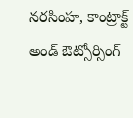నరసింహ, కాంట్రాక్ట్ అండ్ ఔట్సోర్సింగ్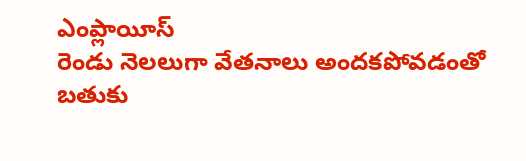ఎంప్లాయీస్
రెండు నెలలుగా వేతనాలు అందకపోవడంతో బతుకు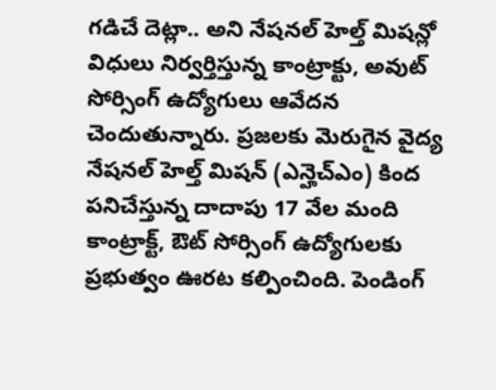గడిచే దెట్లా.. అని నేషనల్ హెల్త్ మిషన్లో విధులు నిర్వర్తిస్తున్న కాంట్రాక్టు, అవుట్ సోర్సింగ్ ఉద్యోగులు ఆవేదన చెందుతున్నారు. ప్రజలకు మెరుగైన వైద్య
నేషనల్ హెల్త్ మిషన్ (ఎన్హెచ్ఎం) కింద పనిచేస్తున్న దాదాపు 17 వేల మంది కాంట్రాక్ట్, ఔట్ సోర్సింగ్ ఉద్యోగులకు ప్రభుత్వం ఊరట కల్పించింది. పెండింగ్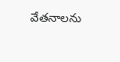వేతనాలను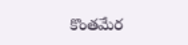కొంతమేర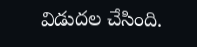విడుదల చేసింది.